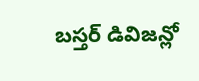బస్తర్ డివిజన్లో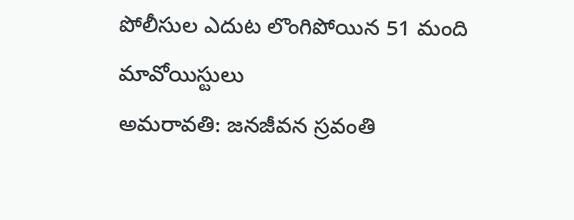పోలీసుల ఎదుట లొంగిపోయిన 51 మంది మావోయిస్టులు
అమరావతి: జనజీవన స్రవంతి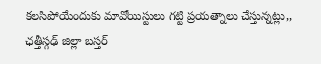కలసిపోయేందుకు మావోయిస్టులు గట్టి ప్రయత్నాలు చేస్తున్నట్లు,, ఛత్తీస్గఢ్ జిల్లా బస్తర్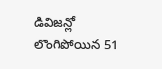డివిజన్లో లొంగిపోయిన 51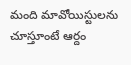మంది మావోయిస్టులను చూస్తూంటే ఆర్దం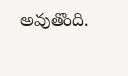అవుతొంది.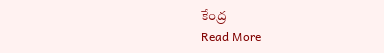కేంద్ర
Read More